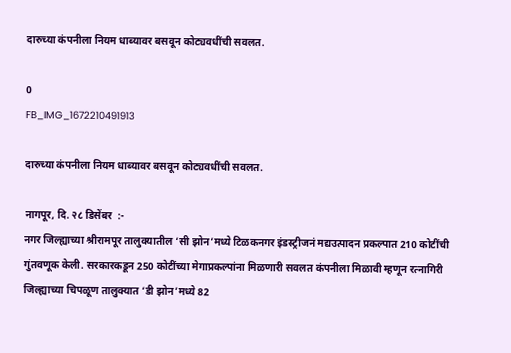दारुच्या कंपनीला नियम धाब्यावर बसवून कोट्यवधींची सवलत.

0
FB_IMG_1672210491913

दारुच्या कंपनीला नियम धाब्यावर बसवून कोट्यवधींची सवलत.

नागपूर, दि. २८ डिसेंबर  :-
नगर जिल्ह्याच्या श्रीरामपूर तालुक्यातील ‘सी झोन’मध्ये टिळकनगर इंडस्ट्रीजनं मद्यउत्पादन प्रकल्पात 210 कोटींची गुंतवणूक केली. सरकारकडून 250 कोटींच्या मेगाप्रकल्पांना मिळणारी सवलत कंपनीला मिळावी म्हणून रत्नागिरी जिल्ह्याच्या चिपळूण तालुक्यात ‘डी झोन’मध्ये 82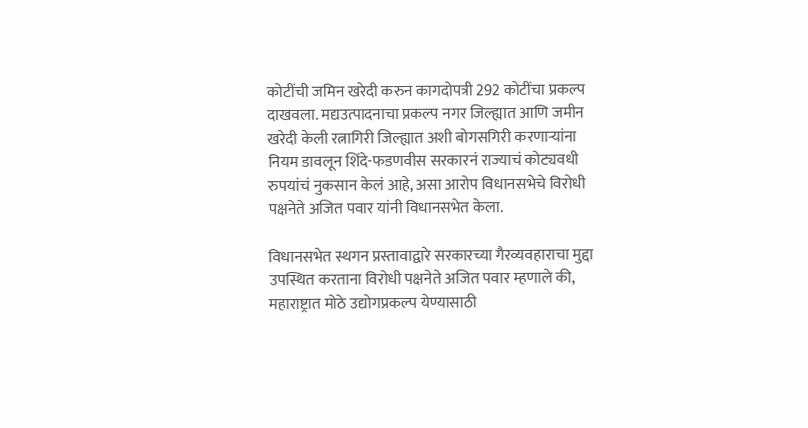कोटींची जमिन खरेदी करुन कागदोपत्री 292 कोटींचा प्रकल्प दाखवला. मद्यउत्पादनाचा प्रकल्प नगर जिल्ह्यात आणि जमीन खरेदी केली रत्नागिरी जिल्ह्यात अशी बोगसगिरी करणाऱ्यांना नियम डावलून शिंदे-फडणवीस सरकारनं राज्याचं कोट्यवधी रुपयांचं नुकसान केलं आहे, असा आरोप विधानसभेचे विरोधी पक्षनेते अजित पवार यांनी विधानसभेत केला.

विधानसभेत स्थगन प्रस्तावाद्वारे सरकारच्या गैरव्यवहाराचा मुद्दा उपस्थित करताना विरोधी पक्षनेते अजित पवार म्हणाले की, महाराष्ट्रात मोठे उद्योगप्रकल्प येण्यासाठी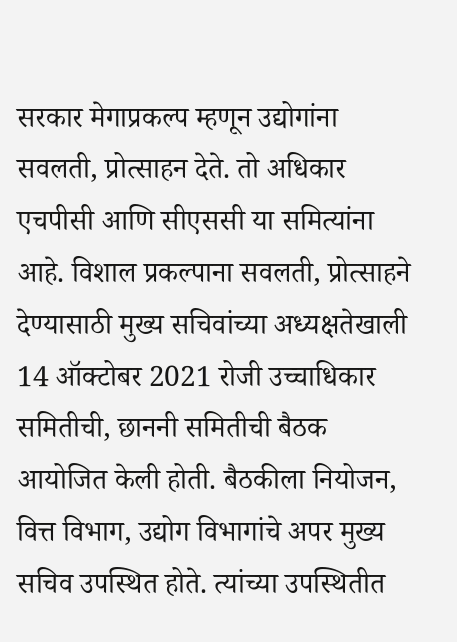सरकार मेगाप्रकल्प म्हणून उद्योगांना सवलती, प्रोत्साहन देते. तो अधिकार एचपीसी आणि सीएससी या समित्यांना आहे. विशाल प्रकल्पाना सवलती, प्रोत्साहने देण्यासाठी मुख्य सचिवांच्या अध्यक्षतेखाली 14 ऑक्टोबर 2021 रोजी उच्चाधिकार समितीची, छाननी समितीची बैठक आयोजित केली होती. बैठकीला नियोजन, वित्त विभाग, उद्योग विभागांचे अपर मुख्य सचिव उपस्थित होते. त्यांच्या उपस्थितीत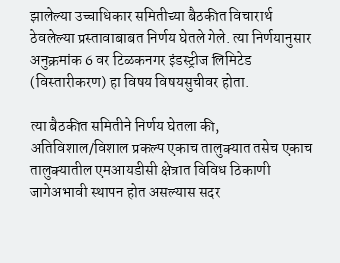झालेल्या उच्चाधिकार समितीच्या बैठकीत विचारार्थ ठेवलेल्या प्रस्तावाबाबत निर्णय घेतले गेले. त्या निर्णयानुसार अनुक्रमांक 6 वर टिळकनगर इंडस्ट्रीज लिमिटेड (विस्तारीकरण) हा विषय विषयसुचीवर होता.

त्या बैठकीत समितीने निर्णय घेतला की, अतिविशाल/विशाल प्रकल्प एकाच तालुक्यात तसेच एकाच तालुक्यातील एमआयडीसी क्षेत्रात विविध ठिकाणी जागेअभावी स्थापन होत असल्यास सदर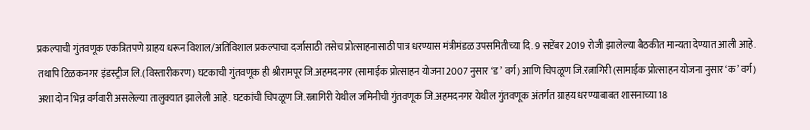प्रकल्पाची गुंतवणूक एकत्रितपणे ग्राहय धरून विशाल/अतिविशाल प्रकल्पाचा दर्जासाठी तसेच प्रोत्साहनासाठी पात्र धरण्यास मंत्रीमंडळ उपसमितीच्या दि. 9 सप्टेंबर 2019 रोजी झालेल्या बैठकीत मान्यता देण्यात आली आहे. तथापि टिळकनगर इंडस्ट्रीज लि.(विस्तारीकरण) घटकाची गुंतवणूक ही श्रीरामपूर जि.अहमदनगर (सामाईक प्रोत्साहन योजना 2007 नुसार ‘ड’ वर्ग) आणि चिपळूण जि.रत्नागिरी (सामाईक प्रोत्साहन योजना नुसार ‘क’ वर्ग) अशा दोन भिन्न वर्गवारी असलेल्या तालुक्यात झालेली आहे. घटकांची चिपळूण जि.रत्नागिरी येथील जमिनीची गुंतवणूक जि.अहमदनगर येथील गुंतवणूक अंतर्गत ग्राहय धरण्याबाबत शासनाच्या 18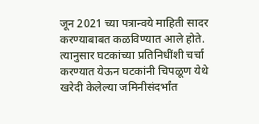जून 2021 च्या पत्रान्वये माहिती सादर करण्याबाबत कळविण्यात आले होते. त्यानुसार घटकांच्या प्रतिनिधींशी चर्चा करण्यात येऊन घटकांनी चिपळूण येथे खरेदी केलेल्या जमिनीसंदर्भांत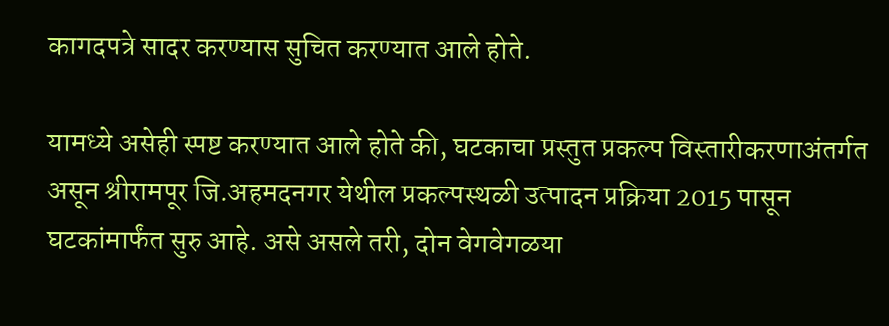कागदपत्रे सादर करण्यास सुचित करण्यात आले होते.

यामध्ये असेही स्पष्ट करण्यात आले होते की, घटकाचा प्रस्तुत प्रकल्प विस्तारीकरणाअंतर्गत असून श्रीरामपूर जि.अहमदनगर येथील प्रकल्पस्थळी उत्पादन प्रक्रिया 2015 पासून घटकांमार्फंत सुरु आहे. असे असले तरी, दोन वेगवेगळया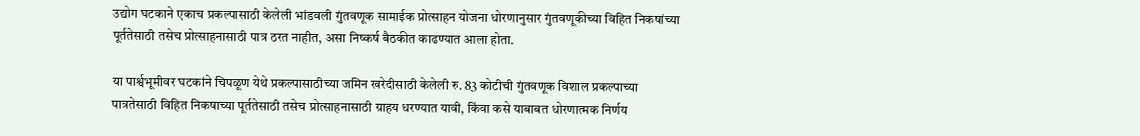उद्योग घटकाने एकाच प्रकल्पासाठी केलेली भांडवली गुंतवणूक सामाईक प्रोत्साहन योजना धोरणानुसार गुंतवणूकीच्या विहित निकषांच्या पूर्ततेसाठी तसेच प्रोत्साहनासाठी पात्र ठरत नाहीत, असा निष्कर्ष बैठकीत काढण्यात आला होता.

या पार्श्वभूमीवर घटकांने चिपळूण येथे प्रकल्पासाठीच्या जमिन खरेदीसाठी केलेली रु. 83 कोटीची गुंतवणूक विशाल प्रकल्पाच्या पात्रतेसाठी विहित निकषाच्या पूर्ततेसाठी तसेच प्रोत्साहनासाठी ग्राहय धरण्यात यावी, किंवा कसे याबाबत धोरणात्मक निर्णय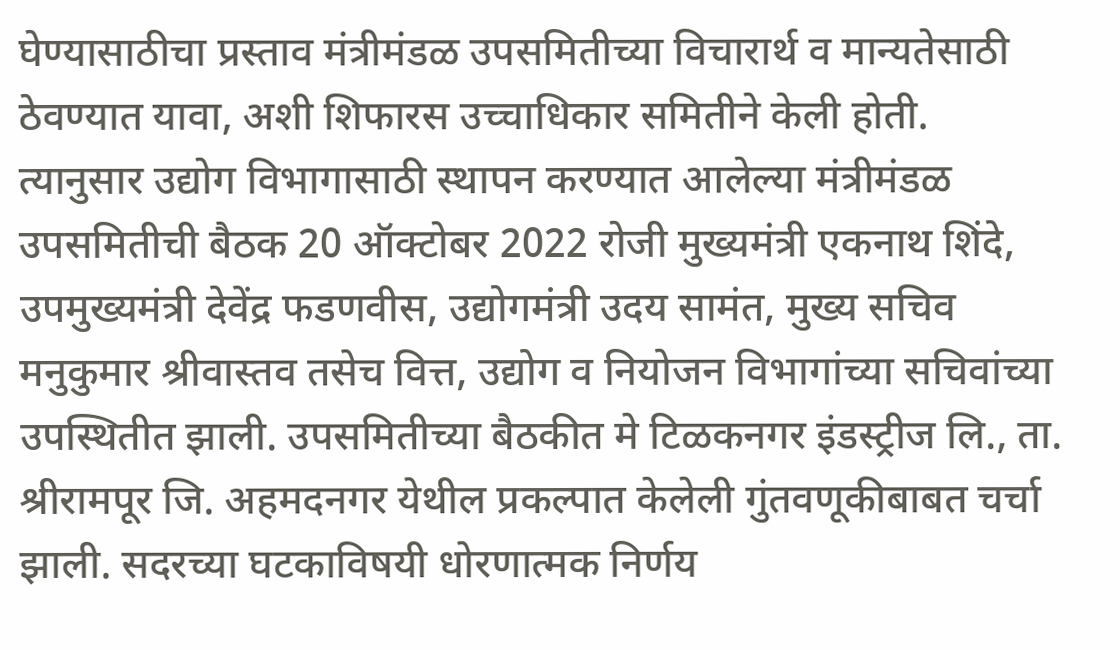घेण्यासाठीचा प्रस्ताव मंत्रीमंडळ उपसमितीच्या विचारार्थ व मान्यतेसाठी ठेवण्यात यावा, अशी शिफारस उच्चाधिकार समितीने केली होती. त्यानुसार उद्योग विभागासाठी स्थापन करण्यात आलेल्या मंत्रीमंडळ उपसमितीची बैठक 20 ऑक्टोबर 2022 रोजी मुख्यमंत्री एकनाथ शिंदे, उपमुख्यमंत्री देवेंद्र फडणवीस, उद्योगमंत्री उदय सामंत, मुख्य सचिव मनुकुमार श्रीवास्तव तसेच वित्त, उद्योग व नियोजन विभागांच्या सचिवांच्या उपस्थितीत झाली. उपसमितीच्या बैठकीत मे टिळकनगर इंडस्ट्रीज लि., ता. श्रीरामपूर जि. अहमदनगर येथील प्रकल्पात केलेली गुंतवणूकीबाबत चर्चा झाली. सदरच्या घटकाविषयी धोरणात्मक निर्णय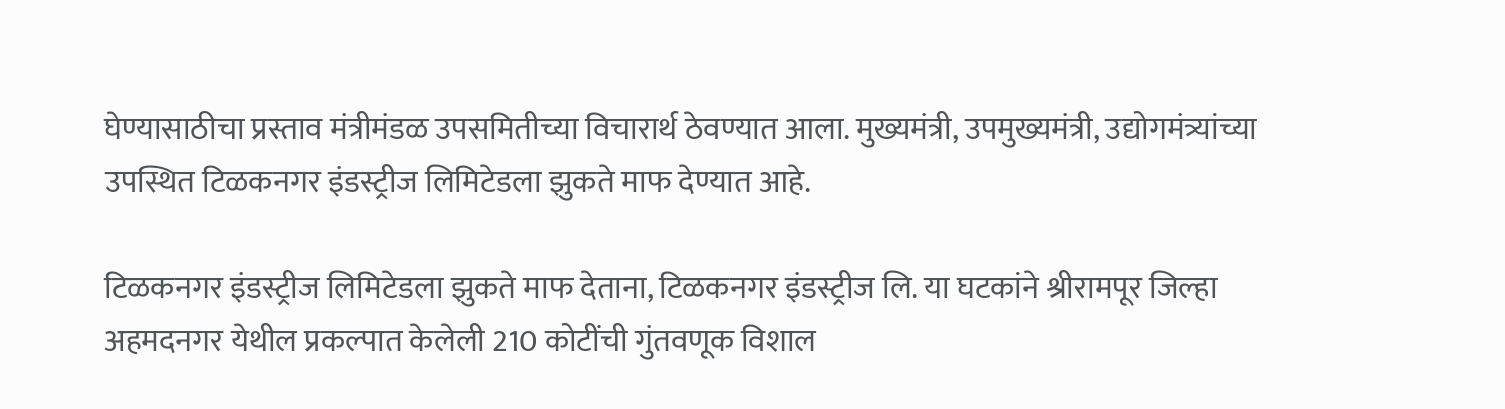घेण्यासाठीचा प्रस्ताव मंत्रीमंडळ उपसमितीच्या विचारार्थ ठेवण्यात आला. मुख्यमंत्री, उपमुख्यमंत्री, उद्योगमंत्र्यांच्या उपस्थित टिळकनगर इंडस्ट्रीज लिमिटेडला झुकते माफ देण्यात आहे.

टिळकनगर इंडस्ट्रीज लिमिटेडला झुकते माफ देताना, टिळकनगर इंडस्ट्रीज लि. या घटकांने श्रीरामपूर जिल्हा अहमदनगर येथील प्रकल्पात केलेली 210 कोटींची गुंतवणूक विशाल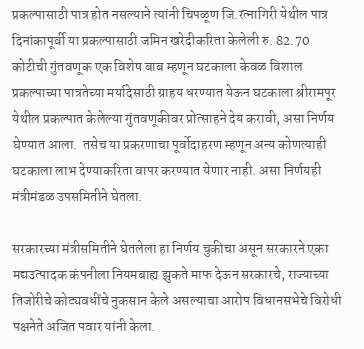प्रकल्पासाठी पात्र होत नसल्याने त्यांनी चिपळूण जि.रत्नागिरी येथील पात्र दिनांकापूर्वी या प्रकल्पासाठी जमिन खरेदीकरिता केलेली रु. 82.70 कोटीची गुंतवणूक एक विशेष बाब म्हणून घटकाला केवळ विशाल प्रकल्पाच्या पात्रतेच्या मर्यादेसाठी ग्राहय धरण्यात येऊन घटकाला श्रीरामपूर येथील प्रकल्पात केलेल्या गुंतवणूकीवर प्रोत्साहने देय करावी, असा निर्णय घेण्यात आला.  तसेच या प्रकरणाचा पूर्वोदाहरण म्हणून अन्य कोणत्याही घटकाला लाभ देण्याकरिता वापर करण्यात येणार नाही. असा निर्णयही  मंत्रीमंडळ उपसमितीने घेतला.

सरकारच्या मंत्रीसमितीने घेतलेला हा निर्णय चुकीचा असून सरकारने एका मद्यउत्पादक कंपनीला नियमबाह्य झुकते माफ देऊन सरकारचे, राज्याच्या तिजोरीचे कोट्यवधींचे नुकसान केले असल्याचा आरोप विधानसभेचे विरोधी पक्षनेते अजित पवार यांनी केला.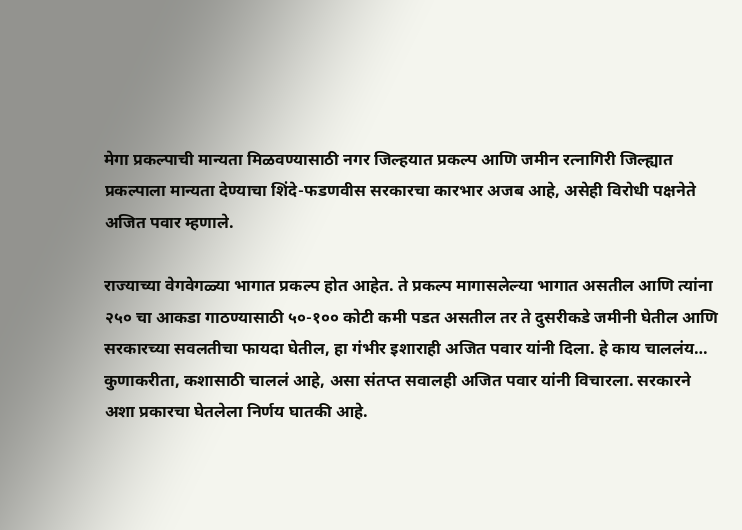मेगा प्रकल्पाची मान्यता मिळवण्यासाठी नगर जिल्हयात प्रकल्प आणि जमीन रत्नागिरी जिल्ह्यात प्रकल्पाला मान्यता देण्याचा शिंदे-फडणवीस सरकारचा कारभार अजब आहे, असेही विरोधी पक्षनेते अजित पवार म्हणाले.

राज्याच्या वेगवेगळ्या भागात प्रकल्प होत आहेत. ते प्रकल्प मागासलेल्या भागात असतील आणि त्यांना २५० चा आकडा गाठण्यासाठी ५०-१०० कोटी कमी पडत असतील तर ते दुसरीकडे जमीनी घेतील आणि सरकारच्या सवलतीचा फायदा घेतील, हा गंभीर इशाराही अजित पवार यांनी दिला. हे काय चाललंय… कुणाकरीता, कशासाठी चाललं आहे, असा संतप्त सवालही अजित पवार यांनी विचारला. सरकारने अशा प्रकारचा घेतलेला निर्णय घातकी आहे.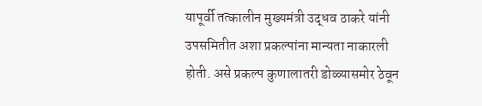यापूर्वी तत्कालीन मुख्यमंत्री उद्धव ठाकरे यांनी उपसमितीत अशा प्रकल्पांना मान्यता नाकारली होती. असे प्रकल्प कुणालातरी डोळ्यासमोर ठेवून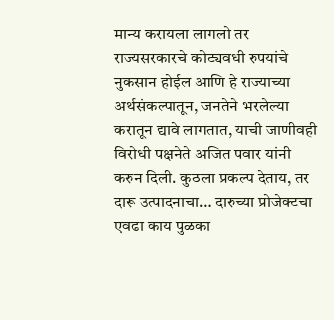मान्य करायला लागलो तर राज्यसरकारचे कोट्यवधी रुपयांचे  नुकसान होईल आणि हे राज्याच्या अर्थसंकल्पातून, जनतेने भरलेल्या करातून द्यावे लागतात, याची जाणीवही विरोधी पक्षनेते अजित पवार यांनी करुन दिली. कुठला प्रकल्प देताय, तर दारू उत्पादनाचा… दारुच्या प्रोजेक्टचा एवढा काय पुळका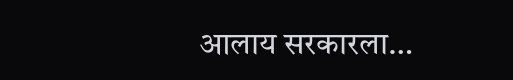आलाय सरकारला…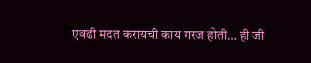एवढी मदत करायची काय गरज होती… ही जी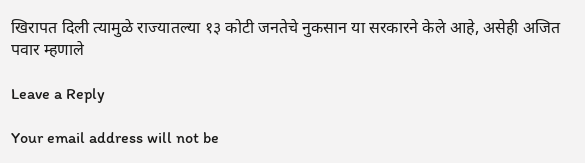खिरापत दिली त्यामुळे राज्यातल्या १३ कोटी जनतेचे नुकसान या सरकारने केले आहे, असेही अजित पवार म्हणाले

Leave a Reply

Your email address will not be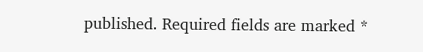published. Required fields are marked *